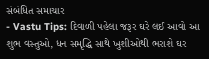સંબંધિત સમાચાર
- Vastu Tips: દિવાળી પહેલા જરૂર ઘરે લઈ આવો આ શુભ વસ્તુઓ, ધન સમૃદ્ધિ સાથે ખુશીઓથી ભરાશે ઘર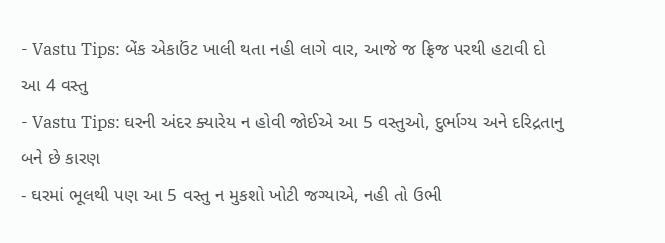- Vastu Tips: બેંક એકાઉંટ ખાલી થતા નહી લાગે વાર, આજે જ ફ્રિજ પરથી હટાવી દો આ 4 વસ્તુ
- Vastu Tips: ઘરની અંદર ક્યારેય ન હોવી જોઈએ આ 5 વસ્તુઓ, દુર્ભાગ્ય અને દરિદ્રતાનુ બને છે કારણ
- ઘરમાં ભૂલથી પણ આ 5 વસ્તુ ન મુકશો ખોટી જગ્યાએ, નહી તો ઉભી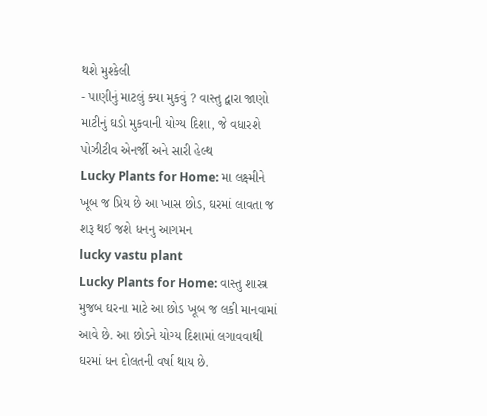થશે મુશ્કેલી
- પાણીનું માટલું ક્યા મુકવું ? વાસ્તુ દ્વારા જાણો માટીનું ઘડો મુકવાની યોગ્ય દિશા, જે વધારશે પોઝીટીવ એનર્જી અને સારી હેલ્થ
Lucky Plants for Home: મા લક્ષ્મીને ખૂબ જ પ્રિય છે આ ખાસ છોડ, ઘરમાં લાવતા જ શરૂ થઈ જશે ધનનુ આગમન
lucky vastu plant
Lucky Plants for Home: વાસ્તુ શાસ્ત્ર મુજબ ઘરના માટે આ છોડ ખૂબ જ લકી માનવામાં આવે છે. આ છોડને યોગ્ય દિશામાં લગાવવાથી ઘરમાં ધન દોલતની વર્ષા થાય છે.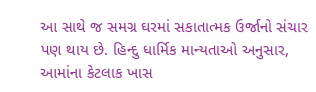આ સાથે જ સમગ્ર ઘરમાં સકાતાત્મક ઉર્જાનો સંચાર પણ થાય છે. હિન્દુ ધાર્મિક માન્યતાઓ અનુસાર, આમાંના કેટલાક ખાસ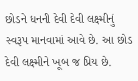છોડને ધનની દેવી દેવી લક્ષ્મીનું સ્વરૂપ માનવામાં આવે છે. આ છોડ દેવી લક્ષ્મીને ખૂબ જ પ્રિય છે.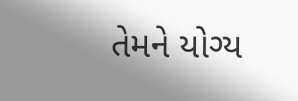તેમને યોગ્ય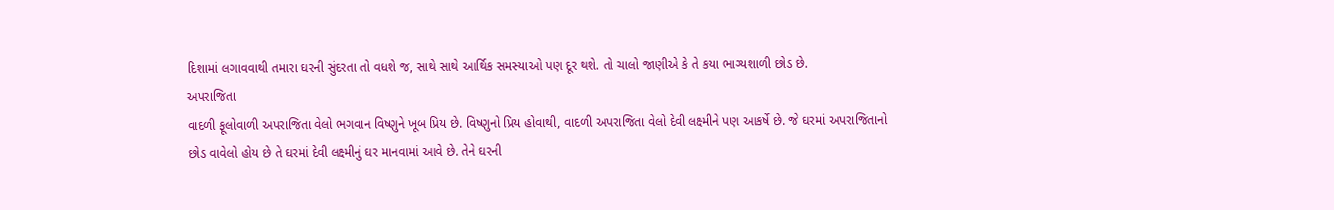દિશામાં લગાવવાથી તમારા ઘરની સુંદરતા તો વધશે જ, સાથે સાથે આર્થિક સમસ્યાઓ પણ દૂર થશે. તો ચાલો જાણીએ કે તે કયા ભાગ્યશાળી છોડ છે.
અપરાજિતા
વાદળી ફૂલોવાળી અપરાજિતા વેલો ભગવાન વિષ્ણુને ખૂબ પ્રિય છે. વિષ્ણુનો પ્રિય હોવાથી, વાદળી અપરાજિતા વેલો દેવી લક્ષ્મીને પણ આકર્ષે છે. જે ઘરમાં અપરાજિતાનો છોડ વાવેલો હોય છે તે ઘરમાં દેવી લક્ષ્મીનું ઘર માનવામાં આવે છે. તેને ઘરની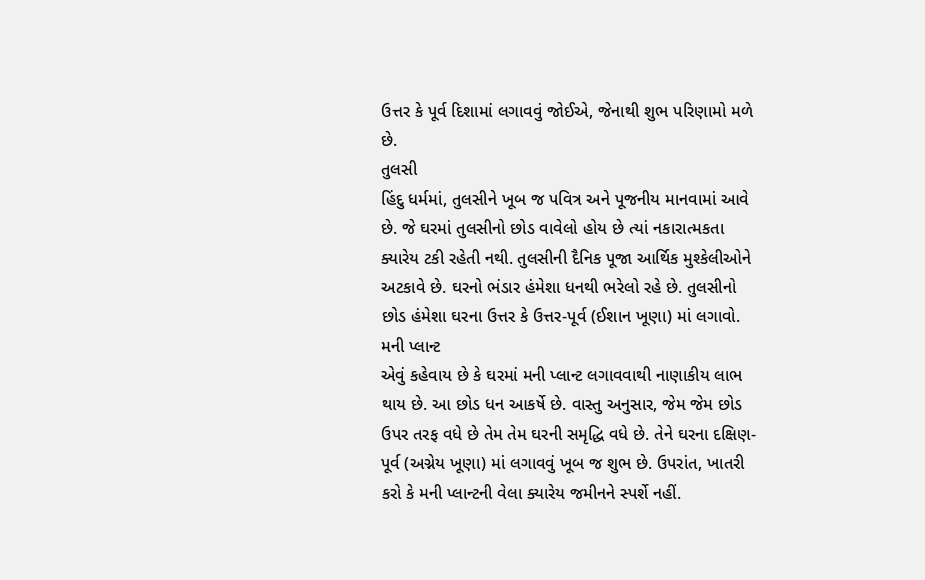ઉત્તર કે પૂર્વ દિશામાં લગાવવું જોઈએ, જેનાથી શુભ પરિણામો મળે છે.
તુલસી
હિંદુ ધર્મમાં, તુલસીને ખૂબ જ પવિત્ર અને પૂજનીય માનવામાં આવે છે. જે ઘરમાં તુલસીનો છોડ વાવેલો હોય છે ત્યાં નકારાત્મકતા ક્યારેય ટકી રહેતી નથી. તુલસીની દૈનિક પૂજા આર્થિક મુશ્કેલીઓને અટકાવે છે. ઘરનો ભંડાર હંમેશા ધનથી ભરેલો રહે છે. તુલસીનો છોડ હંમેશા ઘરના ઉત્તર કે ઉત્તર-પૂર્વ (ઈશાન ખૂણા) માં લગાવો.
મની પ્લાન્ટ
એવું કહેવાય છે કે ઘરમાં મની પ્લાન્ટ લગાવવાથી નાણાકીય લાભ થાય છે. આ છોડ ધન આકર્ષે છે. વાસ્તુ અનુસાર, જેમ જેમ છોડ ઉપર તરફ વધે છે તેમ તેમ ઘરની સમૃદ્ધિ વધે છે. તેને ઘરના દક્ષિણ-પૂર્વ (અગ્નેય ખૂણા) માં લગાવવું ખૂબ જ શુભ છે. ઉપરાંત, ખાતરી કરો કે મની પ્લાન્ટની વેલા ક્યારેય જમીનને સ્પર્શે નહીં.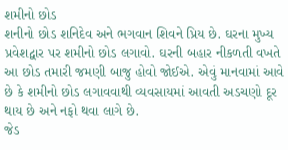શમીનો છોડ
શનીનો છોડ શનિદેવ અને ભગવાન શિવને પ્રિય છે. ઘરના મુખ્ય પ્રવેશદ્વાર પર શમીનો છોડ લગાવો. ઘરની બહાર નીકળતી વખતે આ છોડ તમારી જમણી બાજુ હોવો જોઈએ. એવું માનવામાં આવે છે કે શમીનો છોડ લગાવવાથી વ્યવસાયમાં આવતી અડચણો દૂર થાય છે અને નફો થવા લાગે છે.
જેડ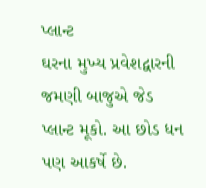પ્લાન્ટ
ઘરના મુખ્ય પ્રવેશદ્વારની જમણી બાજુએ જેડ પ્લાન્ટ મૂકો. આ છોડ ધન પણ આકર્ષે છે.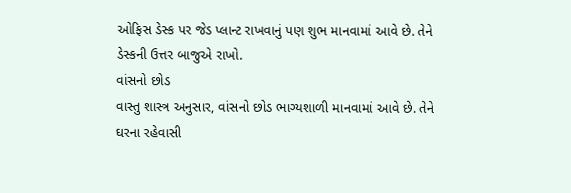ઓફિસ ડેસ્ક પર જેડ પ્લાન્ટ રાખવાનું પણ શુભ માનવામાં આવે છે. તેને ડેસ્કની ઉત્તર બાજુએ રાખો.
વાંસનો છોડ
વાસ્તુ શાસ્ત્ર અનુસાર, વાંસનો છોડ ભાગ્યશાળી માનવામાં આવે છે. તેને ઘરના રહેવાસી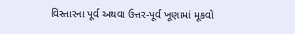વિસ્તારના પૂર્વ અથવા ઉત્તર-પૂર્વ ખૂણામાં મૂકવો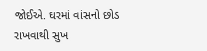જોઈએ. ઘરમાં વાંસનો છોડ રાખવાથી સુખ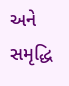અને સમૃદ્ધિ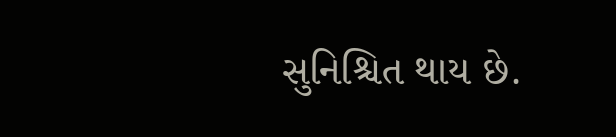સુનિશ્ચિત થાય છે.